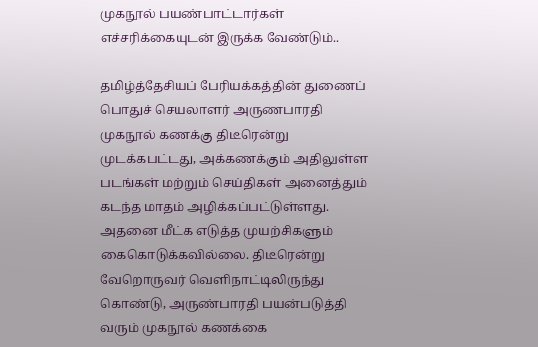முகநூல் பயண்பாட்டார்கள் எச்சரிக்கையுடன் இருக்க வேண்டும்..

தமிழ்த்தேசியப் பேரியக்கத்தின் துணைப் பொதுச் செயலாளர் அருணபாரதி முகநூல் கணக்கு திடீரென்று முடக்கபட்டது, அக்கணக்கும் அதிலுள்ள படங்கள் மற்றும் செய்திகள் அனைத்தும் கடந்த மாதம் அழிக்கப்பட்டுள்ளது. அதனை மீட்க எடுத்த முயற்சிகளும் கைகொடுக்கவில்லை. திடீரென்று வேறொருவர் வெளிநாட்டிலிருந்து கொண்டு, அருண்பாரதி பயன்படுத்தி வரும் முகநூல் கணக்கை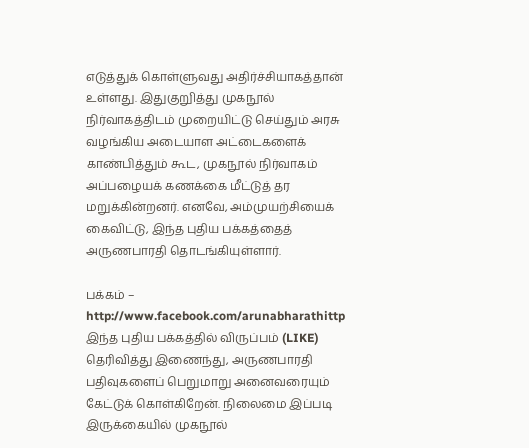எடுத்துக் கொள்ளுவது அதிர்ச்சியாகத்தான் உள்ளது. இதுகுறுித்து முகநூல் நிர்வாகத்திடம் முறையிட்டு செய்தும் அரசு வழங்கிய அடையாள அட்டைகளைக் காண்பித்தும் கூட, முகநூல் நிர்வாகம் அப்பழையக் கணக்கை மீட்டுத் தர மறுக்கின்றனர். எனவே, அம்முயற்சியைக் கைவிட்டு, இந்த புதிய பக்கத்தைத் அருணபாரதி தொடங்கியுள்ளார்.

பக்கம் – http://www.facebook.com/arunabharathittp
இந்த புதிய பக்கத்தில் விருப்பம் (LIKE) தெரிவித்து இணைந்து, அருணபாரதி பதிவுகளைப் பெறுமாறு அனைவரையும் கேட்டுக் கொள்கிறேன். நிலைமை இப்படி இருக்கையில் முகநூல்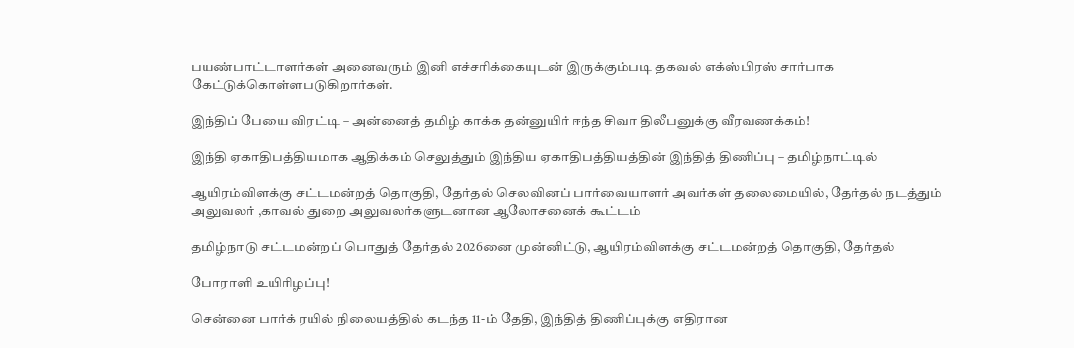பயண்பாட்டாளர்கள் அனைவரும் இனி எச்சரிக்கையுடன் இருக்கும்படி தகவல் எக்ஸ்பிரஸ் சார்பாக கேட்டுக்கொள்ளபடுகிறார்கள்.

இந்திப் பேயை விரட்டி – அன்னைத் தமிழ் காக்க தன்னுயிர் ஈந்த சிவா திலீபனுக்கு வீரவணக்கம்!

இந்தி ஏகாதிபத்தியமாக ஆதிக்கம் செலுத்தும் இந்திய ஏகாதிபத்தியத்தின் இந்தித் திணிப்பு – தமிழ்நாட்டில்

ஆயிரம்விளக்கு சட்டமன்றத் தொகுதி, தேர்தல் செலவினப் பார்வையாளர் அவர்கள் தலைமையில், தேர்தல் நடத்தும் அலுவலர் ,காவல் துறை அலுவலர்களுடனான ஆலோசனைக் கூட்டம்

தமிழ்நாடு சட்டமன்றப் பொதுத் தேர்தல் 2026னை முன்னிட்டு, ஆயிரம்விளக்கு சட்டமன்றத் தொகுதி, தேர்தல்

போராளி உயிரிழப்பு!

சென்னை பார்க் ரயில் நிலையத்தில் கடந்த 11-ம் தேதி, இந்தித் திணிப்புக்கு எதிரான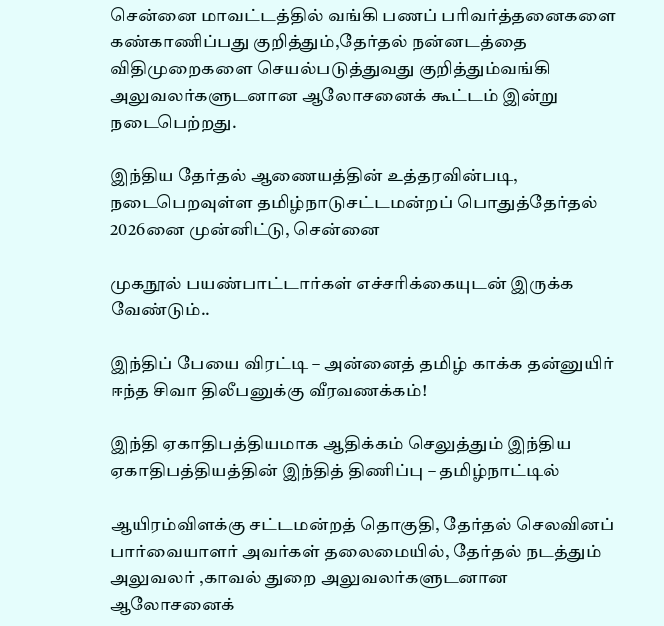சென்னை மாவட்டத்தில் வங்கி பணப் பரிவர்த்தனைகளை கண்காணிப்பது குறித்தும்,தேர்தல் நன்னடத்தை விதிமுறைகளை செயல்படுத்துவது குறித்தும்வங்கி அலுவலர்களுடனான ஆலோசனைக் கூட்டம் இன்று நடைபெற்றது.

இந்திய தேர்தல் ஆணையத்தின் உத்தரவின்படி, நடைபெறவுள்ள தமிழ்நாடுசட்டமன்றப் பொதுத்தேர்தல் 2026னை முன்னிட்டு, சென்னை

முகநூல் பயண்பாட்டார்கள் எச்சரிக்கையுடன் இருக்க வேண்டும்..

இந்திப் பேயை விரட்டி – அன்னைத் தமிழ் காக்க தன்னுயிர் ஈந்த சிவா திலீபனுக்கு வீரவணக்கம்!

இந்தி ஏகாதிபத்தியமாக ஆதிக்கம் செலுத்தும் இந்திய ஏகாதிபத்தியத்தின் இந்தித் திணிப்பு – தமிழ்நாட்டில்

ஆயிரம்விளக்கு சட்டமன்றத் தொகுதி, தேர்தல் செலவினப் பார்வையாளர் அவர்கள் தலைமையில், தேர்தல் நடத்தும் அலுவலர் ,காவல் துறை அலுவலர்களுடனான ஆலோசனைக்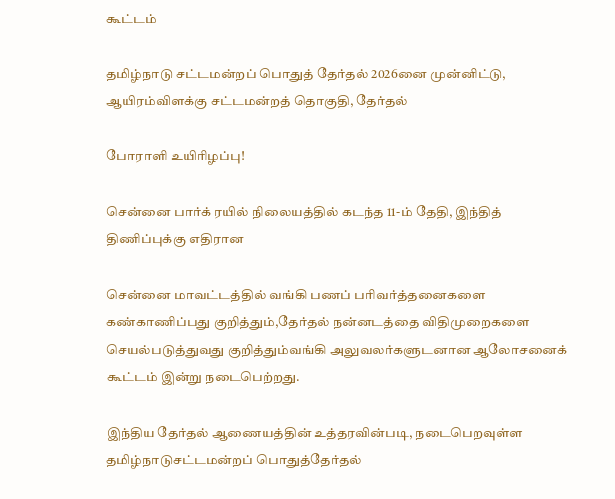கூட்டம்

தமிழ்நாடு சட்டமன்றப் பொதுத் தேர்தல் 2026னை முன்னிட்டு, ஆயிரம்விளக்கு சட்டமன்றத் தொகுதி, தேர்தல்

போராளி உயிரிழப்பு!

சென்னை பார்க் ரயில் நிலையத்தில் கடந்த 11-ம் தேதி, இந்தித் திணிப்புக்கு எதிரான

சென்னை மாவட்டத்தில் வங்கி பணப் பரிவர்த்தனைகளை கண்காணிப்பது குறித்தும்,தேர்தல் நன்னடத்தை விதிமுறைகளை செயல்படுத்துவது குறித்தும்வங்கி அலுவலர்களுடனான ஆலோசனைக் கூட்டம் இன்று நடைபெற்றது.

இந்திய தேர்தல் ஆணையத்தின் உத்தரவின்படி, நடைபெறவுள்ள தமிழ்நாடுசட்டமன்றப் பொதுத்தேர்தல்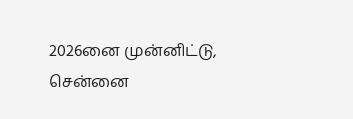2026னை முன்னிட்டு, சென்னை